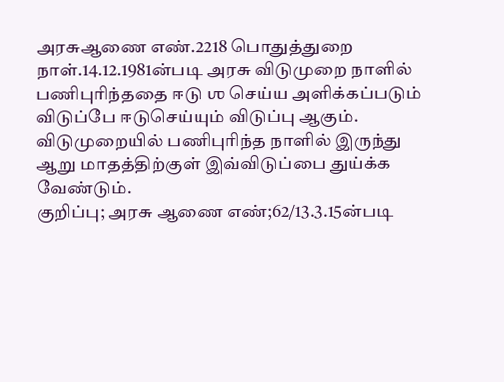அரசுஆணை எண்.2218 பொதுத்துறை நாள்.14.12.1981ன்படி அரசு விடுமுறை நாளில் பணிபுரிந்ததை ஈடு ஶ செய்ய அளிக்கப்படும் விடுப்பே ஈடுசெய்யும் விடுப்பு ஆகும். விடுமுறையில் பணிபுரிந்த நாளில் இருந்து ஆறு மாதத்திற்குள் இவ்விடுப்பை துய்க்க வேண்டும்.
குறிப்பு; அரசு ஆணை எண்;62/13.3.15ன்படி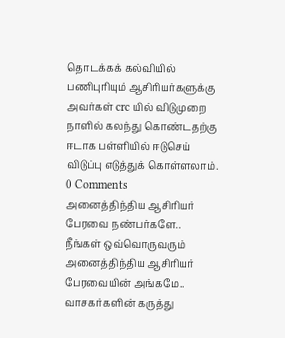தொடக்கக் கல்வியில் பணிபுரியும் ஆசிரியர்களுக்கு அவர்கள் crc யில் விடுமுறை நாளில் கலந்து கொண்டதற்கு ஈடாக பள்ளியில் ஈடுசெய் விடுப்பு எடுத்துக் கொள்ளலாம்.
0 Comments
அனைத்திந்திய ஆசிரியர் பேரவை நண்பர்களே..
நீங்கள் ஒவ்வொருவரும்
அனைத்திந்திய ஆசிரியர் பேரவையின் அங்கமே..
வாசகர்களின் கருத்து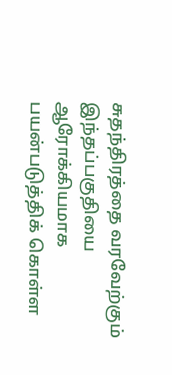சுதந்திரத்தை வரவேற்கும் இந்தப்பகுதியை ஆரோக்கியமாக பயன்படுத்திக் கொள்ள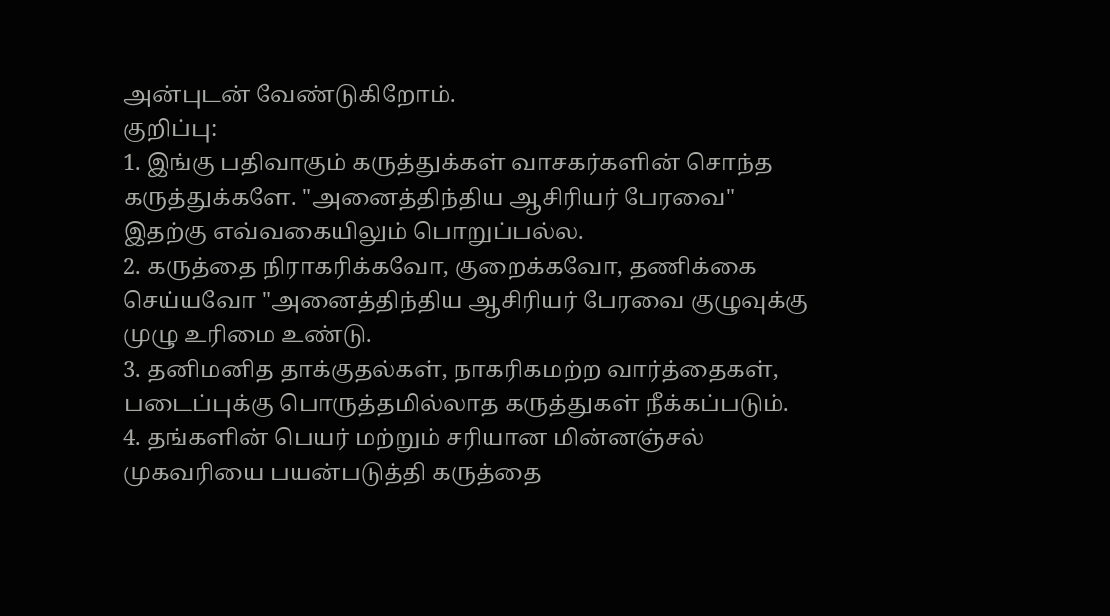அன்புடன் வேண்டுகிறோம்.
குறிப்பு:
1. இங்கு பதிவாகும் கருத்துக்கள் வாசகர்களின் சொந்த கருத்துக்களே. "அனைத்திந்திய ஆசிரியர் பேரவை" இதற்கு எவ்வகையிலும் பொறுப்பல்ல.
2. கருத்தை நிராகரிக்கவோ, குறைக்கவோ, தணிக்கை செய்யவோ "அனைத்திந்திய ஆசிரியர் பேரவை குழுவுக்கு முழு உரிமை உண்டு.
3. தனிமனித தாக்குதல்கள், நாகரிகமற்ற வார்த்தைகள், படைப்புக்கு பொருத்தமில்லாத கருத்துகள் நீக்கப்படும்.
4. தங்களின் பெயர் மற்றும் சரியான மின்னஞ்சல் முகவரியை பயன்படுத்தி கருத்தை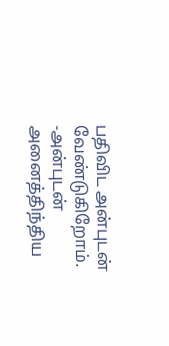பதிவிட அன்புடன் வேண்டுகிறோம்.
-அன்புடன்
அனைத்திந்திய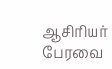ஆசிரியர் பேரவை